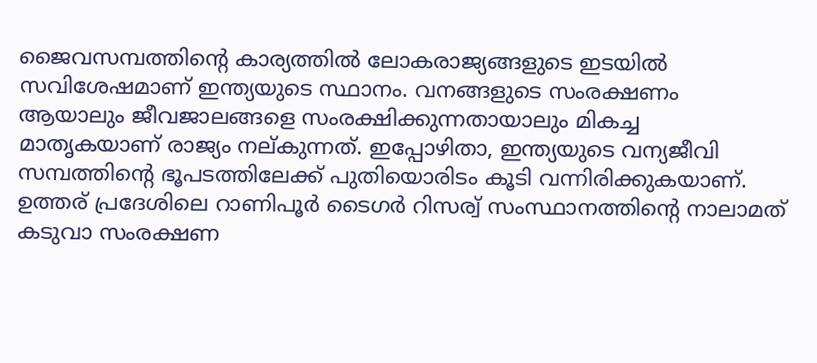ജൈവസമ്പത്തിന്റെ കാര്യത്തിൽ ലോകരാജ്യങ്ങളുടെ ഇടയിൽ സവിശേഷമാണ് ഇന്ത്യയുടെ സ്ഥാനം. വനങ്ങളുടെ സംരക്ഷണം ആയാലും ജീവജാലങ്ങളെ സംരക്ഷിക്കുന്നതായാലും മികച്ച മാതൃകയാണ് രാജ്യം നല്കുന്നത്. ഇപ്പോഴിതാ, ഇന്ത്യയുടെ വന്യജീവി സമ്പത്തിന്റെ ഭൂപടത്തിലേക്ക് പുതിയൊരിടം കൂടി വന്നിരിക്കുകയാണ്. ഉത്തര് പ്രദേശിലെ റാണിപൂർ ടൈഗർ റിസര്വ് സംസ്ഥാനത്തിന്റെ നാലാമത് കടുവാ സംരക്ഷണ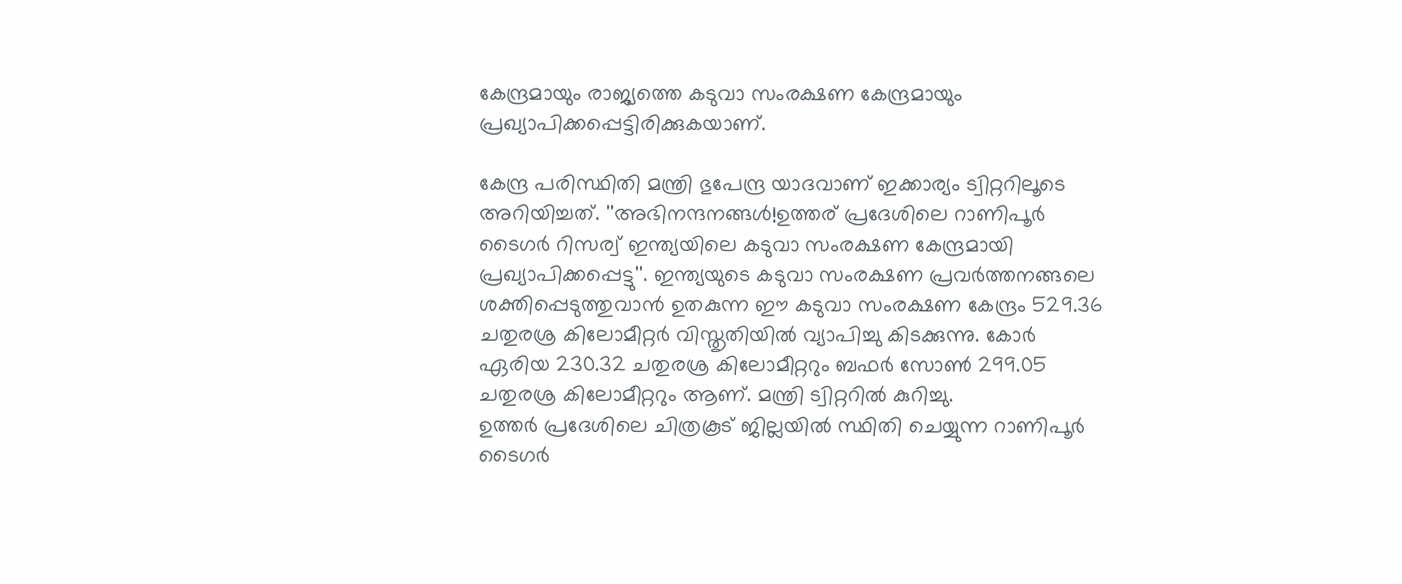കേന്ദ്രമായും രാജ്യത്തെ കടുവാ സംരക്ഷണ കേന്ദ്രമായും പ്രഖ്യാപിക്കപ്പെട്ടിരിക്കുകയാണ്.

കേന്ദ്ര പരിസ്ഥിതി മന്ത്രി ഭുപേന്ദ്ര യാദവാണ് ഇക്കാര്യം ട്വിറ്ററിലൂടെ അറിയിച്ചത്. ''അഭിനന്ദനങ്ങൾ!ഉത്തര് പ്രദേശിലെ റാണിപൂർ ടൈഗർ റിസര്വ് ഇന്ത്യയിലെ കടുവാ സംരക്ഷണ കേന്ദ്രമായി പ്രഖ്യാപിക്കപ്പെട്ടു''. ഇന്ത്യയുടെ കടുവാ സംരക്ഷണ പ്രവർത്തനങ്ങലെ ശക്തിപ്പെടുത്തുവാൻ ഉതകുന്ന ഈ കടുവാ സംരക്ഷണ കേന്ദ്രം 529.36 ചതുരശ്ര കിലോമീറ്റർ വിസ്തൃതിയിൽ വ്യാപിച്ചു കിടക്കുന്നു. കോർ ഏരിയ 230.32 ചതുരശ്ര കിലോമീറ്ററും ബഫർ സോൺ 299.05 ചതുരശ്ര കിലോമീറ്ററും ആണ്. മന്ത്രി ട്വിറ്ററിൽ കുറിച്ചു.
ഉത്തർ പ്രദേശിലെ ചിത്രകൂട് ജില്ലയിൽ സ്ഥിതി ചെയ്യുന്ന റാണിപൂർ ടൈഗർ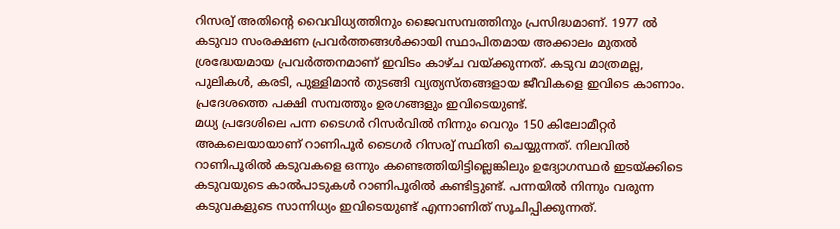റിസര്വ് അതിന്റെ വൈവിധ്യത്തിനും ജൈവസമ്പത്തിനും പ്രസിദ്ധമാണ്. 1977 ൽ കടുവാ സംരക്ഷണ പ്രവർത്തങ്ങൾക്കായി സ്ഥാപിതമായ അക്കാലം മുതൽ ശ്രദ്ധേയമായ പ്രവർത്തനമാണ് ഇവിടം കാഴ്ച വയ്ക്കുന്നത്. കടുവ മാത്രമല്ല, പുലികൾ, കരടി, പുള്ളിമാൻ തുടങ്ങി വ്യത്യസ്തങ്ങളായ ജീവികളെ ഇവിടെ കാണാം. പ്രദേശത്തെ പക്ഷി സമ്പത്തും ഉരഗങ്ങളും ഇവിടെയുണ്ട്.
മധ്യ പ്രദേശിലെ പന്ന ടൈഗർ റിസർവിൽ നിന്നും വെറും 150 കിലോമീറ്റർ അകലെയായാണ് റാണിപൂർ ടൈഗർ റിസര്വ് സ്ഥിതി ചെയ്യുന്നത്. നിലവിൽ റാണിപൂരിൽ കടുവകളെ ഒന്നും കണ്ടെത്തിയിട്ടില്ലെങ്കിലും ഉദ്യോഗസ്ഥർ ഇടയ്ക്കിടെ കടുവയുടെ കാൽപാടുകൾ റാണിപൂരിൽ കണ്ടിട്ടുണ്ട്. പന്നയിൽ നിന്നും വരുന്ന കടുവകളുടെ സാന്നിധ്യം ഇവിടെയുണ്ട് എന്നാണിത് സൂചിപ്പിക്കുന്നത്.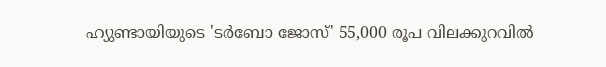ഹ്യുണ്ടായിയുടെ 'ടർബോ ജോസ്' 55,000 രൂപ വിലക്കുറവിൽ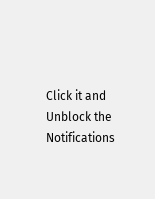Click it and Unblock the Notifications